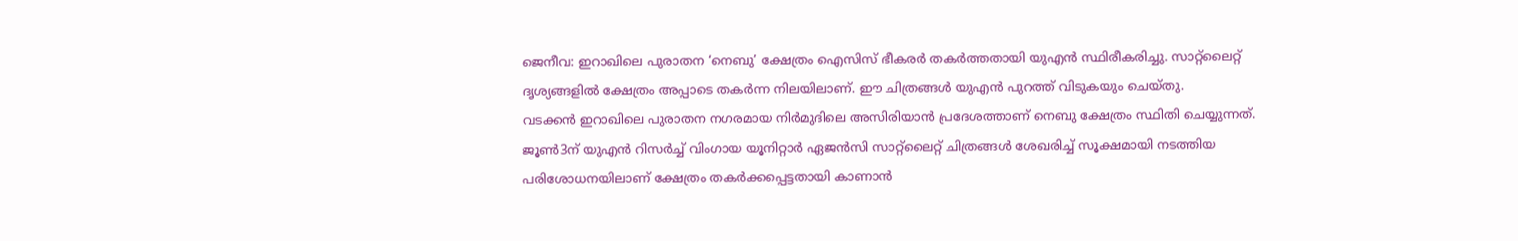ജെനീവ: ഇറാഖിലെ പുരാതന ‘നെബു’ ക്ഷേത്രം ഐസിസ് ഭീകരർ തകർത്തതായി യുഎൻ സ്ഥിരീകരിച്ചു. സാറ്റ്ലൈറ്റ് ദൃശ്യങ്ങളിൽ ക്ഷേത്രം അപ്പാടെ തകർന്ന നിലയിലാണ്. ഈ ചിത്രങ്ങൾ യുഎൻ പുറത്ത് വിടുകയും ചെയ്തു.
വടക്കൻ ഇറാഖിലെ പുരാതന നഗരമായ നിർമുദിലെ അസിരിയാൻ പ്രദേശത്താണ് നെബു ക്ഷേത്രം സ്ഥിതി ചെയ്യുന്നത്. ജൂൺ3ന് യുഎൻ റിസർച്ച് വിംഗായ യൂനിറ്റാർ ഏജൻസി സാറ്റ്ലൈറ്റ് ചിത്രങ്ങൾ ശേഖരിച്ച് സൂക്ഷമായി നടത്തിയ പരിശോധനയിലാണ് ക്ഷേത്രം തകർക്കപ്പെട്ടതായി കാണാൻ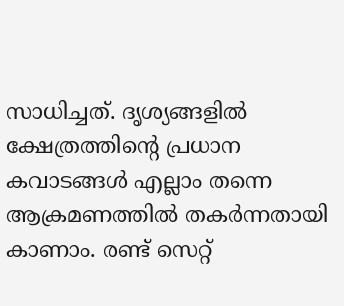സാധിച്ചത്. ദൃശ്യങ്ങളിൽ ക്ഷേത്രത്തിന്റെ പ്രധാന കവാടങ്ങൾ എല്ലാം തന്നെ ആക്രമണത്തിൽ തകർന്നതായി കാണാം. രണ്ട് സെറ്റ്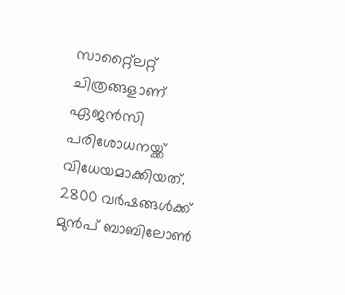സാറ്റ്ലൈറ്റ് ചിത്രങ്ങളാണ് ഏജൻസി പരിശോധനയ്ക്ക് വിധേയമാക്കിയത്.
2800 വർഷങ്ങൾക്ക് മുൻപ് ബാബിലോൺ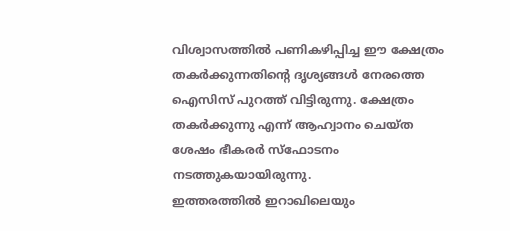വിശ്വാസത്തിൽ പണികഴിപ്പിച്ച ഈ ക്ഷേത്രം തകർക്കുന്നതിന്റെ ദൃശ്യങ്ങൾ നേരത്തെ ഐസിസ് പുറത്ത് വിട്ടിരുന്നു. ക്ഷേത്രം തകർക്കുന്നു എന്ന് ആഹ്വാനം ചെയ്ത ശേഷം ഭീകരർ സ്ഫോടനം നടത്തുകയായിരുന്നു.
ഇത്തരത്തിൽ ഇറാഖിലെയും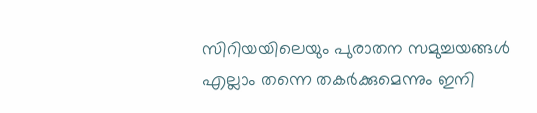സിറിയയിലെയും പുരാതന സമുച്ചയങ്ങൾ എല്ലാം തന്നെ തകർക്കുമെന്നും ഇനി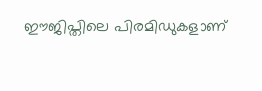ഈജിപ്തിലെ പിരമിഡുകളാണ്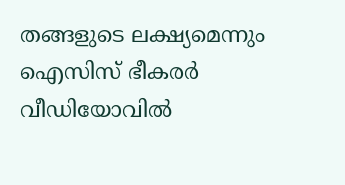തങ്ങളുടെ ലക്ഷ്യമെന്നും ഐസിസ് ഭീകരർ വീഡിയോവിൽ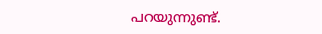പറയുന്നുണ്ട്.